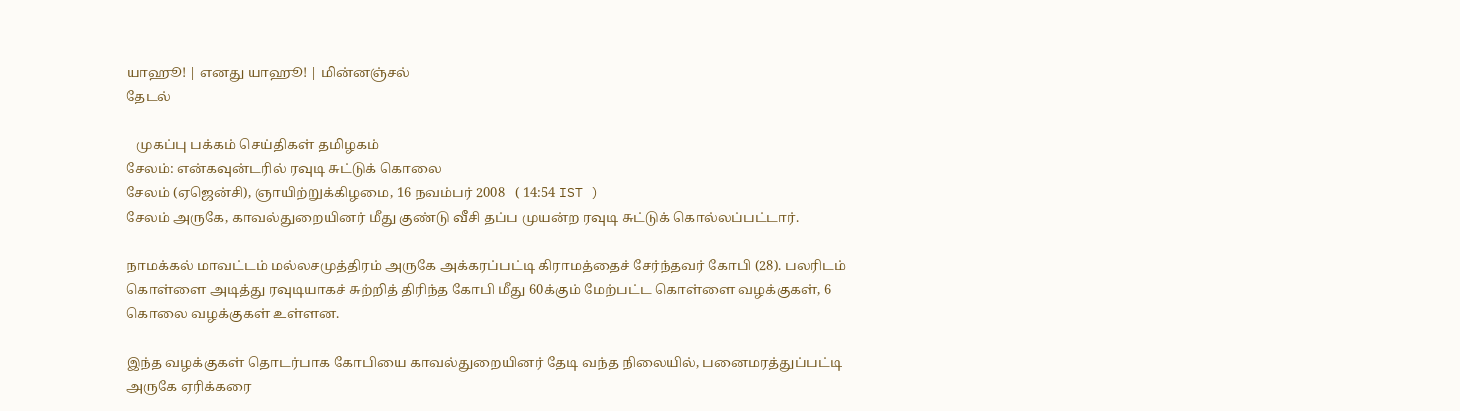யாஹூ! | எனது யாஹூ! | மின்னஞ்சல்
தேடல்

   முகப்பு பக்கம் செய்திகள் தமிழகம்
சேலம்: என்கவுன்டரில் ரவுடி சுட்டுக் கொலை
சேலம் (ஏஜென்சி), ஞாயிற்றுக்கிழமை, 16 நவம்பர் 2008   ( 14:54 IST )
சேலம் அருகே, காவல்துறையினர் மீது குண்டு வீசி தப்ப முயன்ற ரவுடி சுட்டுக் கொல்லப்பட்டார்.

நாமக்கல் மாவட்டம் மல்லசமுத்திரம் அருகே அக்கரப்பட்டி கிராமத்தைச் சேர்ந்தவர் கோபி (28). பலரிடம் கொள்ளை அடித்து ரவுடியாகச் சுற்றித் திரிந்த கோபி மீது 60க்கும் மேற்பட்ட கொள்ளை வழக்குகள், 6 கொலை வழக்குகள் உள்ளன.

இந்த வழக்குகள் தொடர்பாக கோபியை காவல்துறையினர் தேடி வந்த நிலையில், பனைமரத்துப்பட்டி அருகே ஏரிக்கரை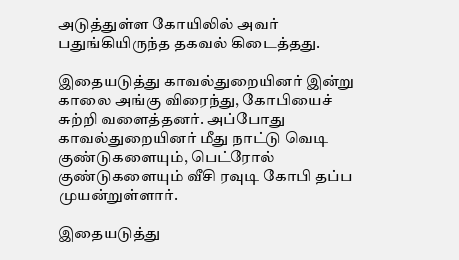அடுத்துள்ள கோயிலில் அவர் பதுங்கியிருந்த தகவல் கிடைத்தது.

இதையடுத்து காவல்துறையினர் இன்று காலை அங்கு விரைந்து, கோபியைச் சுற்றி வளைத்தனர். அப்போது காவல்துறையினர் மீது நாட்டு வெடி குண்டுகளையும், பெட்ரோல் குண்டுகளையும் வீசி ரவுடி கோபி தப்ப முயன்றுள்ளார்.

இதையடுத்து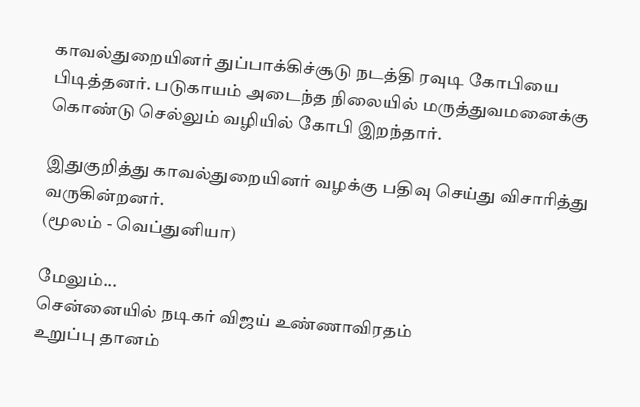காவல்துறையினர் துப்பாக்கிச்சூடு நடத்தி ரவுடி கோபியை பிடித்தனர். படுகாயம் அடைந்த நிலையில் மருத்துவமனைக்கு கொண்டு செல்லும் வழியில் கோபி இறந்தார்.

இதுகுறித்து காவல்துறையினர் வழக்கு பதிவு செய்து விசாரித்து வருகின்றனர்.
(மூலம் - வெப்துனியா)

மேலும்...
சென்னையில் நடிகர் விஜய் உண்ணாவிரதம்
உறுப்பு தானம்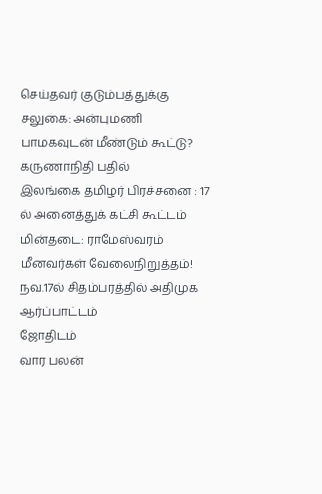செய்தவர் குடும்பத்துக்கு சலுகை: அன்புமணி
பாமகவுடன் மீண்டும் கூட்டு? கருணாநிதி பதில்
இலங்கை தமிழர் பிரச்சனை : 17 ல் அனைத்துக் கட்சி கூட்டம்
மின்தடை: ராமேஸ்வரம் மீனவர்கள் வேலை‌நிறு‌த்த‌ம்!
நவ.17ல் சிதம்பரத்தில் அதிமுக ஆர்ப்பாட்டம்
ஜோதிடம்
வார பலன்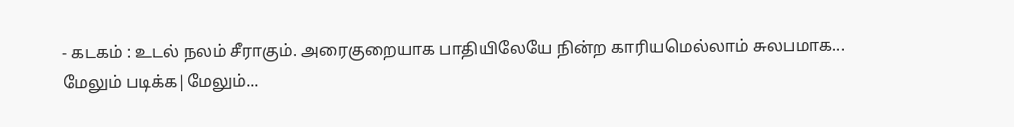- கடகம் : உடல் நலம் சீராகும். அரைகுறையாக பாதியிலேயே நின்ற காரியமெல்லாம் சுலபமாக...
மேலும் படிக்க|மேலும்...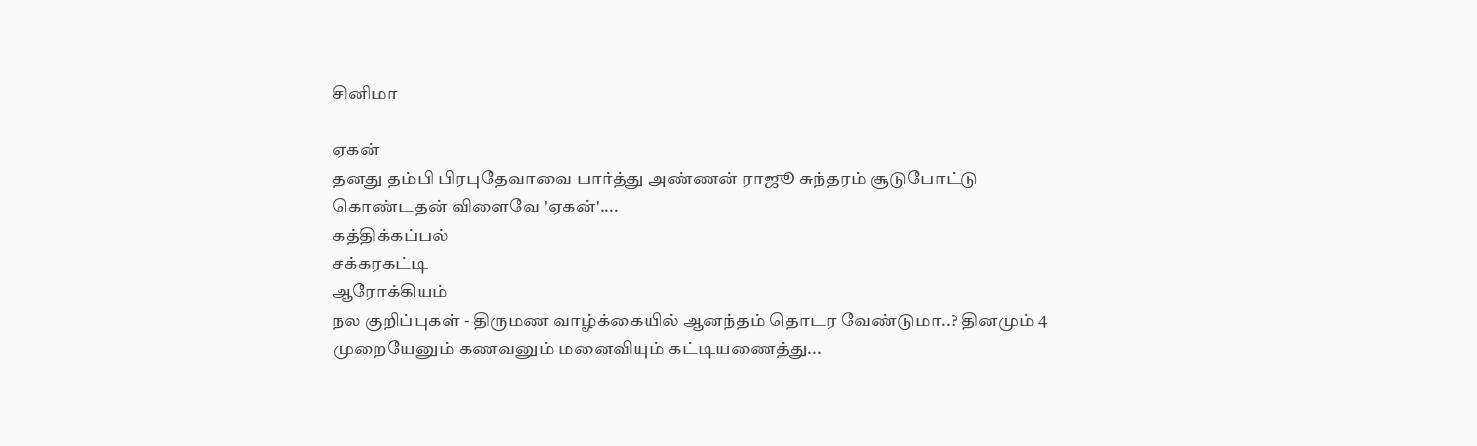சினிமா

ஏகன்
தனது தம்பி பிரபுதேவாவை பார்த்து அண்ணன் ராஜூ சுந்தரம் சூடுபோட்டு கொண்டதன் விளைவே 'ஏகன்'....
கத்திக்கப்பல்
சக்கரகட்டி
ஆரோக்கியம்
நல குறிப்புகள் - திருமண வாழ்க்கையில் ஆனந்தம் தொடர வேண்டுமா..? தினமும் 4 முறையேனும் கணவனும் மனைவியும் கட்டியணைத்து...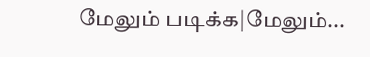மேலும் படிக்க|மேலும்...